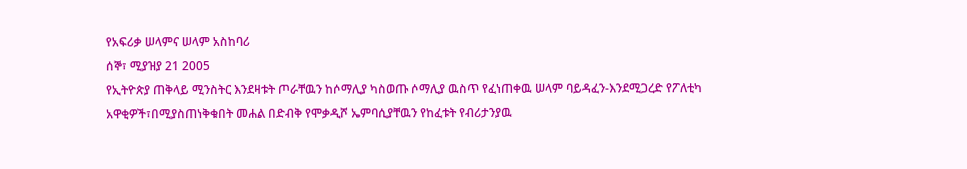የአፍሪቃ ሠላምና ሠላም አስከባሪ
ሰኞ፣ ሚያዝያ 21 2005
የኢትዮጵያ ጠቅላይ ሚንስትር እንደዛቱት ጦራቸዉን ከሶማሊያ ካስወጡ ሶማሊያ ዉስጥ የፈነጠቀዉ ሠላም ባይዳፈን-እንደሚጋረድ የፖለቲካ አዋቂዎች፣በሚያስጠነቅቁበት መሐል በድብቅ የሞቃዲሾ ኤምባሲያቸዉን የከፈቱት የብሪታንያዉ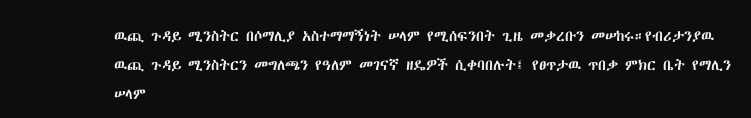ዉጪ ጉዳይ ሚንስትር በሶማሊያ አስተማማኝነት ሠላም የሚሰፍንበት ጊዜ መቃረቡን መሠከሩ።የብሪታንያዉ ዉጪ ጉዳይ ሚንስትርን መግለጫን የዓለም መገናኛ ዘዴዎች ሲቀባበሉት፤ የፀጥታዉ ጥበቃ ምክር ቤት የማሊን ሠላም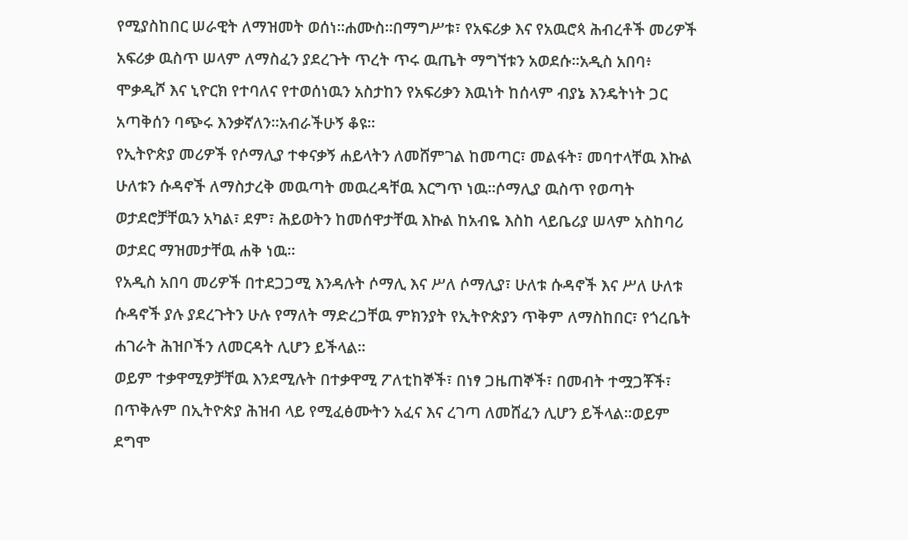የሚያስከበር ሠራዊት ለማዝመት ወሰነ።ሐሙስ።በማግሥቱ፣ የአፍሪቃ እና የአዉሮጳ ሕብረቶች መሪዎች አፍሪቃ ዉስጥ ሠላም ለማስፈን ያደረጉት ጥረት ጥሩ ዉጤት ማግኘቱን አወደሱ።አዲስ አበባ፥ ሞቃዲሾ እና ኒዮርክ የተባለና የተወሰነዉን አስታከን የአፍሪቃን እዉነት ከሰላም ብያኔ እንዴትነት ጋር አጣቅሰን ባጭሩ እንቃኛለን።አብራችሁኝ ቆዩ።
የኢትዮጵያ መሪዎች የሶማሊያ ተቀናቃኝ ሐይላትን ለመሸምገል ከመጣር፣ መልፋት፣ መባተላቸዉ እኩል ሁለቱን ሱዳኖች ለማስታረቅ መዉጣት መዉረዳቸዉ እርግጥ ነዉ።ሶማሊያ ዉስጥ የወጣት ወታደሮቻቸዉን አካል፣ ደም፣ ሕይወትን ከመሰዋታቸዉ እኩል ከአብዬ እስከ ላይቤሪያ ሠላም አስከባሪ ወታደር ማዝመታቸዉ ሐቅ ነዉ።
የአዲስ አበባ መሪዎች በተደጋጋሚ እንዳሉት ሶማሊ እና ሥለ ሶማሊያ፣ ሁለቱ ሱዳኖች እና ሥለ ሁለቱ ሱዳኖች ያሉ ያደረጉትን ሁሉ የማለት ማድረጋቸዉ ምክንያት የኢትዮጵያን ጥቅም ለማስከበር፣ የጎረቤት ሐገራት ሕዝቦችን ለመርዳት ሊሆን ይችላል።
ወይም ተቃዋሚዎቻቸዉ እንደሚሉት በተቃዋሚ ፖለቲከኞች፣ በነፃ ጋዜጠኞች፣ በመብት ተሟጋቾች፣ በጥቅሉም በኢትዮጵያ ሕዝብ ላይ የሚፈፅሙትን አፈና እና ረገጣ ለመሸፈን ሊሆን ይችላል።ወይም ደግሞ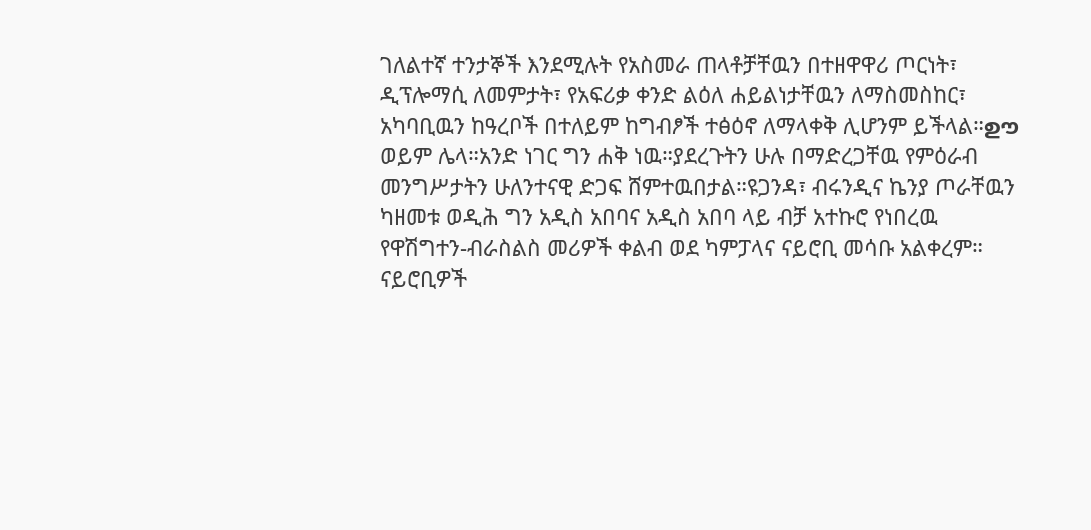ገለልተኛ ተንታኞች እንደሚሉት የአስመራ ጠላቶቻቸዉን በተዘዋዋሪ ጦርነት፣ ዲፕሎማሲ ለመምታት፣ የአፍሪቃ ቀንድ ልዕለ ሐይልነታቸዉን ለማስመስከር፣ አካባቢዉን ከዓረቦች በተለይም ከግብፆች ተፅዕኖ ለማላቀቅ ሊሆንም ይችላል።ഊ
ወይም ሌላ።አንድ ነገር ግን ሐቅ ነዉ።ያደረጉትን ሁሉ በማድረጋቸዉ የምዕራብ መንግሥታትን ሁለንተናዊ ድጋፍ ሸምተዉበታል።ዩጋንዳ፣ ብሩንዲና ኬንያ ጦራቸዉን ካዘመቱ ወዲሕ ግን አዲስ አበባና አዲስ አበባ ላይ ብቻ አተኩሮ የነበረዉ የዋሽግተን-ብራስልስ መሪዎች ቀልብ ወደ ካምፓላና ናይሮቢ መሳቡ አልቀረም።
ናይሮቢዎች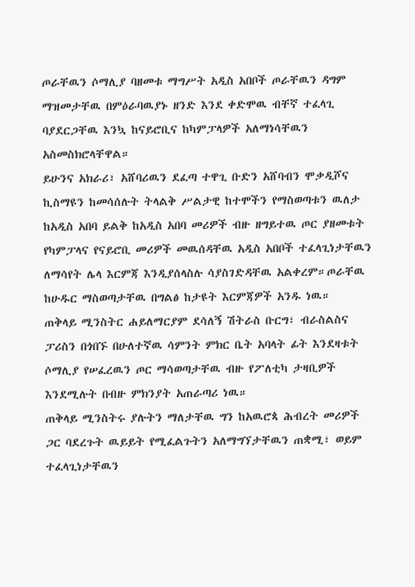ጦራቸዉን ሶማሊያ ባዘመቱ ማግሥት አዲስ አበቦች ጦራቸዉን ዳግም ማዝመታቸዉ በምዕራባዉያኑ ዘንድ እንደ ቀድሞዉ ብቸኛ ተፈላጊ ባያደርጋቸዉ እንኳ ከናይሮቢና ከካምፓላዎች አለማነሳቸዉን አስመስክሮላቸዋል።
ይሁንና አክራሪ፣ አሸባሪዉን ደፈጣ ተዋጊ ቡድን አሸባብን ሞቃዲሾና ኪስማዩን ከመሳሰሉት ትላልቅ ሥልታዊ ከተሞችን የማስወጣቱን ዉለታ ከአዲስ አበባ ይልቅ ከአዲስ አበባ መሪዎች ብዙ ዘግይተዉ ጦር ያዘመቱት የካምፓላና የናይሮቢ መሪዎች መዉሰዳቸዉ አዲስ አበቦች ተፈላጊነታቸዉን ለማሳየት ሌላ እርምጃ እንዲያሰላስሉ ሳያስገድዳቸዉ አልቀረም።ጦራቸዉ ከሁዱር ማስወጣታቸዉ በግልፅ ከታዩት እርምጃዎች አንዱ ነዉ።
ጠቅላይ ሚንስትር ሐይለማርያም ደሳለኝ ሽትራስ ቡርግ፣ ብራስልስና ፓሪስን በጎበኙ በሁለተኛዉ ሳምንት ምክር ቤት አባላት ፊት እንደዛቱት ሶማሊያ የሠፈረዉን ጦር ማሳወጣታቸዉ ብዙ የፖለቲካ ታዛቢዎች እንደሚሉት በብዙ ምክንያት አጠራጣሪ ነዉ።
ጠቅላይ ሚንስትሩ ያሉትን ማለታቸዉ ግን ከአዉሮጳ ሕብረት መሪዎች ጋር ባደረጉት ዉይይት የሚፈልጉትን አለማግኘታቸዉን ጠቋሚ፣ ወይም ተፈላጊነታቸዉን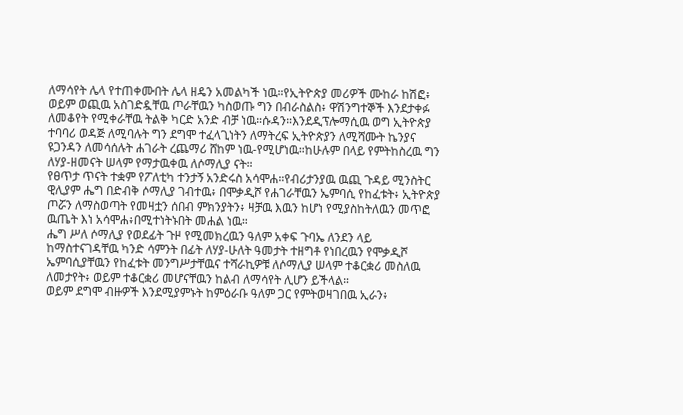ለማሳየት ሌላ የተጠቀሙበት ሌላ ዘዴን አመልካች ነዉ።የኢትዮጵያ መሪዎች ሙከራ ከሽፎ፥ ወይም ወጪዉ አስገድዷቸዉ ጦራቸዉን ካስወጡ ግን በብራስልስ፥ ዋሽንግተኞች እንደታቀፉ ለመቆየት የሚቀራቸዉ ትልቅ ካርድ አንድ ብቻ ነዉ።ሱዳን።እንደዲፕሎማሲዉ ወግ ኢትዮጵያ ተባባሪ ወዳጅ ለሚባሉት ግን ደግሞ ተፈላጊነትን ለማትረፍ ኢትዮጵያን ለሚሻሙት ኬንያና ዩጋንዳን ለመሳሰሉት ሐገራት ረጨማሪ ሸከም ነዉ-የሚሆነዉ።ከሁሉም በላይ የምትከስረዉ ግን ለሃያ-ዘመናት ሠላም የማታዉቀዉ ለሶማሊያ ናት።
የፀጥታ ጥናት ተቋም የፖለቲካ ተንታኝ አንድሩስ አሳሞሐ።የብሪታንያዉ ዉጪ ጉዳይ ሚንስትር ዊሊያም ሔግ በድብቅ ሶማሊያ ገብተዉ፥ በሞቃዲሾ የሐገራቸዉን ኤምባሲ የከፈቱት፥ ኢትዮጵያ ጦሯን ለማስወጣት የመዛቷን ሰበብ ምክንያትን፥ ዛቻዉ እዉን ከሆነ የሚያስከትለዉን መጥፎ ዉጤት እነ አሳሞሐ፥በሚተነትኑበት መሐል ነዉ።
ሔግ ሥለ ሶማሊያ የወደፊት ጉዞ የሚመክረዉን ዓለም አቀፍ ጉባኤ ለንደን ላይ ከማስተናገዳቸዉ ካንድ ሳምንት በፊት ለሃያ-ሁለት ዓመታት ተዘግቶ የነበረዉን የሞቃዲሾ ኤምባሲያቸዉን የከፈቱት መንግሥታቸዉና ተሻራኪዎቹ ለሶማሊያ ሠላም ተቆርቋሪ መስለዉ ለመታየት፥ ወይም ተቆርቋሪ መሆናቸዉን ከልብ ለማሳየት ሊሆን ይችላል።
ወይም ደግሞ ብዙዎች እንደሚያምኑት ከምዕራቡ ዓለም ጋር የምትወዛገበዉ ኢራን፥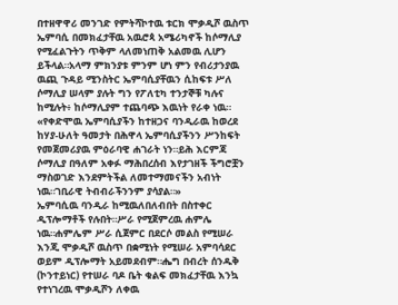በተዘዋዋሪ መንገድ የምትሻኮተዉ ቱርክ ሞቃዲሾ ዉስጥ ኤምባሲ በመክፈታቸዉ አዉሮጳ አሜሪካኖች ከሶማሊያ የሚፈልጉትን ጥቅም ላለመነጠቅ አልመዉ ሊሆን ይችላል።አላማ ምክንያቱ ምንም ሆነ ምን የብሪታንያዉ ዉጪ ጉዳይ ሚንስትር ኤምባሲያቸዉን ሲከፍቱ ሥለ ሶማሊያ ሠላም ያሉት ግን የፖለቲካ ተንታኞቹ ካሉና ከሚሉት፥ ከሶማሊያም ተጨባጭ እዉነት የራቀ ነዉ።
«የቀድሞዉ ኤምባሲያችን ከተዘጋና ባንዲራዉ ከወረደ ከሃያ-ሁለት ዓመታት በሕዋላ ኤምባሲያችንን ሥንከፍት የመጀመሪያዉ ምዕራባዊ ሐገራት ነን።ይሕ እርምጃ ሶማሊያ በዓለም አቀፉ ማሕበረሰብ እየታገዘች ችግሮቿን ማስወገድ እንደምትችል ለመተማመናችን አብነት ነዉ።ገቢራዊ ትብብራችንንም ያሳያል።»
ኤምባሲዉ ባንዲራ ከሚዉለበለብበት በስተቀር ዲፕሎማቶች የሉበት።ሥራ የሚጀምረዉ ሐምሌ ነዉ።ሐምሌም ሥራ ሲጀምር በደርሶ መልስ የሚሠራ እንጂ ሞቃዲሾ ዉስጥ በቋሚነት የሚሠራ አምባሳደር ወይም ዲፕሎማት አይመደብም።ሔግ በብረት ሰንዱቅ (ኮንተይነር) የተሠራ ባዶ ቤት ቁልፍ መክፈታቸዉ እንኳ የተነገረዉ ሞቃዲሾን ለቀዉ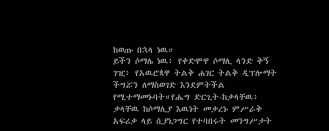ከወጡ በኋላ ነዉ።
ይችን ሶማሌ ነዉ፥ የቀድሞዋ ሶማሊ ላንድ ቅኝ ገዢ፥ የአዉሮጳዋ ትልቅ ሐገር ትልቅ ዲፕሎማት ችግሯን ለማስወገድ እንደምትችል የሚተማመኑባት።የሔግ ድርጊት-ከቃላቸዉ፥ ቃላቸዉ ከሶማሊያ እዉነት መቃረኑ ምሥራቅ አፍሪቃ ላይ ሲያነጋግር የተባበሩት መንግሥታት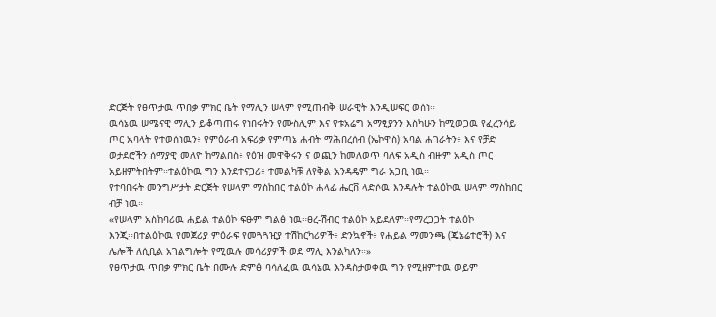ድርጅት የፀጥታዉ ጥበቃ ምክር ቤት የማሊን ሠላም የሚጠብቅ ሠራዊት እንዲሠፍር ወሰነ።
ዉሳኔዉ ሠሜናዊ ማሊን ይቆጣጠሩ የነበሩትን የሙስሊም እና የቱአሬግ አማፂያንን እስካሁን ከሚወጋዉ የፈረንሳይ ጦር አባላት የተወሰነዉን፥ የምዕራብ አፍሪቃ የምጣኔ ሐብት ማሕበረሰብ (ኤኮዋስ) አባል ሐገራትን፥ እና የቻድ ወታደሮችን ሰማያዊ መለዮ ከማልበስ፥ የዕዝ መዋቅሩን ና ወጪን ከመለወጥ ባለፍ አዲስ ብዙም አዲስ ጦር አይዘምትበትም።ተልዕኮዉ ግን እንደተናጋሪ፥ ተመልካቹ ለየቅል አንዳዴም ግራ አጋቢ ነዉ።
የተባበሩት መንግሥታት ድርጅት የሠላም ማስከበር ተልዕኮ ሐላፊ ሔርቨ ላድሶዉ እንዳሉት ተልዕኮዉ ሠላም ማስከበር ብቻ ነዉ።
«የሠላም አስከባሪዉ ሐይል ተልዕኮ ፍፁም ግልፅ ነዉ።ፀረ-ሽብር ተልዕኮ አይደለም።የማረጋጋት ተልዕኮ እንጂ።በተልዕኮዉ የመጀሪያ ምዕራፍ የመጓጓዢያ ተሽከርካሪዎች፥ ድንኳኖች፥ የሐይል ማመንጫ (ጄኔሬተሮች) እና ሌሎች ለሲቢል አገልግሎት የሚዉሉ መሳሪያዎች ወደ ማሊ እንልካለን።»
የፀጥታዉ ጥበቃ ምክር ቤት በሙሉ ድምፅ ባሳለፈዉ ዉሳኔዉ እንዳስታወቀዉ ግን የሚዘምተዉ ወይም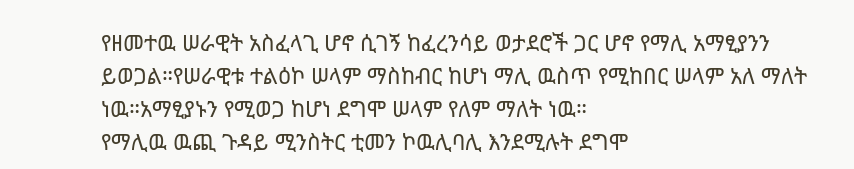የዘመተዉ ሠራዊት አስፈላጊ ሆኖ ሲገኝ ከፈረንሳይ ወታደሮች ጋር ሆኖ የማሊ አማፂያንን ይወጋል።የሠራዊቱ ተልዕኮ ሠላም ማስከብር ከሆነ ማሊ ዉስጥ የሚከበር ሠላም አለ ማለት ነዉ።አማፂያኑን የሚወጋ ከሆነ ደግሞ ሠላም የለም ማለት ነዉ።
የማሊዉ ዉጪ ጉዳይ ሚንስትር ቲመን ኮዉሊባሊ እንደሚሉት ደግሞ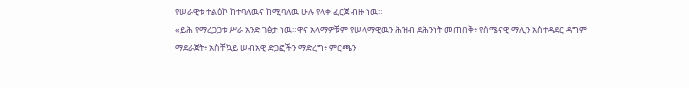የሠራዊቱ ተልዕኮ ከተባለዉና ከሚባለዉ ሁሉ የላቀ ፈርጀ ብዙ ነዉ።
«ይሕ የማረጋጋቱ ሥራ አንድ ገፅታ ነዉ።ዋና አላማዎቹም የሠላማዊዉን ሕዝብ ደሕንነት መጠበቅ፥ የሰሜናዊ ማሊን አስተዳደር ዳግም ማደራጀት፥ አስቸኳይ ሠብአዊ ድጋፎችን ማድረግ፥ ምርጫን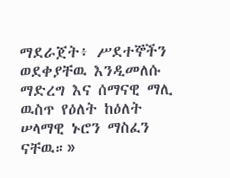ማደራጀት፥ ሥደተኞችን ወደቀያቸዉ እንዲመለሱ ማድረግ እና ሰማናዊ ማሊ ዉስጥ የዕለት ከዕለት ሠላማዊ ኑሮን ማስፈን ናቸዉ።»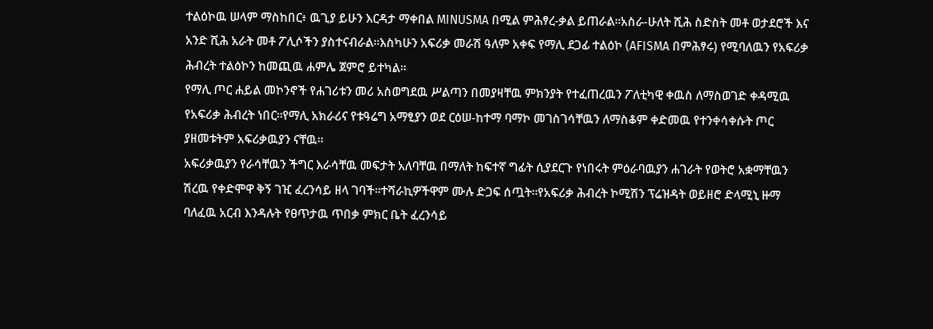ተልዕኮዉ ሠላም ማስከበር፥ ዉጊያ ይሁን እርዳታ ማቀበል MINUSMA በሚል ምሕፃረ-ቃል ይጠራል።አስራ-ሁለት ሺሕ ስድስት መቶ ወታደሮች እና አንድ ሺሕ አራት መቶ ፖሊሶችን ያስተናብራል።እስካሁን አፍሪቃ መራሽ ዓለም አቀፍ የማሊ ደጋፊ ተልዕኮ (AFISMA በምሕፃሩ) የሚባለዉን የአፍሪቃ ሕብረት ተልዕኮን ከመጪዉ ሐምሌ ጀምሮ ይተካል።
የማሊ ጦር ሐይል መኮንኖች የሐገሪቱን መሪ አስወግደዉ ሥልጣን በመያዛቸዉ ምክንያት የተፈጠረዉን ፖለቲካዊ ቀዉስ ለማስወገድ ቀዳሚዉ የአፍሪቃ ሕብረት ነበር።የማሊ አክራሪና የቱዓሬግ አማፂያን ወደ ርዕሠ-ከተማ ባማኮ መገስገሳቸዉን ለማስቆም ቀድመዉ የተንቀሳቀሱት ጦር ያዘመቱትም አፍሪቃዉያን ናቸዉ።
አፍሪቃዉያን የራሳቸዉን ችግር እራሳቸዉ መፍታት አለባቸዉ በማለት ከፍተኛ ግፊት ሲያደርጉ የነበሩት ምዕራባዉያን ሐገራት የወትሮ አቋማቸዉን ሽረዉ የቀድሞዋ ቅኝ ገዢ ፈረንሳይ ዘላ ገባች።ተሻራኪዎችዋም ሙሉ ድጋፍ ሰጧት።የአፍሪቃ ሕብረት ኮሚሽን ፕሬዝዳት ወይዘሮ ድላሚኒ ዙማ ባለፈዉ አርብ እንዳሉት የፀጥታዉ ጥበቃ ምክር ቤት ፈረንሳይ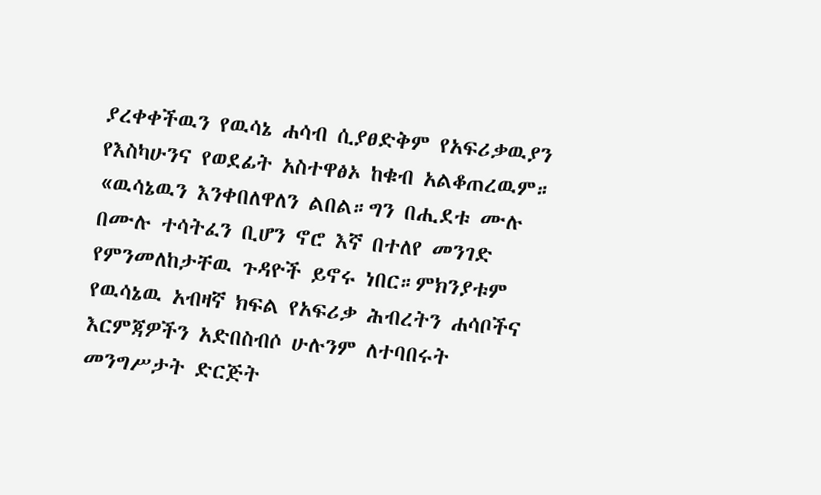ያረቀቀችዉን የዉሳኔ ሐሳብ ሲያፀድቅም የአፍሪቃዉያን የእስካሁንና የወደፊት አስተዋፅኦ ከቁብ አልቆጠረዉም።
«ዉሳኔዉን እንቀበለዋለን ልበል።ግን በሒደቱ ሙሉ በሙሉ ተሳትፈን ቢሆን ኖሮ እኛ በተለየ መንገድ የምንመለከታቸዉ ጉዳዮች ይኖሩ ነበር።ምክንያቱም የዉሳኔዉ አብዛኛ ክፍል የአፍሪቃ ሕብረትን ሐሳቦችና እርምጃዎችን አድበስብሶ ሁሉንም ለተባበሩት መንግሥታት ድርጅት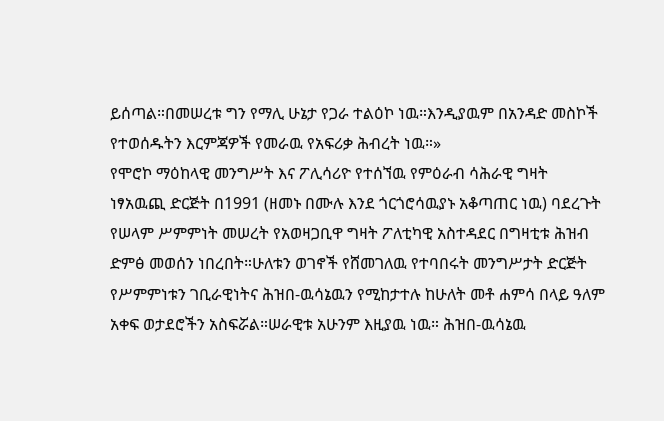ይሰጣል።በመሠረቱ ግን የማሊ ሁኔታ የጋራ ተልዕኮ ነዉ።እንዲያዉም በአንዳድ መስኮች የተወሰዱትን እርምጃዎች የመራዉ የአፍሪቃ ሕብረት ነዉ።»
የሞሮኮ ማዕከላዊ መንግሥት እና ፖሊሳሪዮ የተሰኘዉ የምዕራብ ሳሕራዊ ግዛት ነፃአዉጪ ድርጅት በ1991 (ዘመኑ በሙሉ እንደ ጎርጎሮሳዉያኑ አቆጣጠር ነዉ) ባደረጉት የሠላም ሥምምነት መሠረት የአወዛጋቢዋ ግዛት ፖለቲካዊ አስተዳደር በግዛቲቱ ሕዝብ ድምፅ መወሰን ነበረበት።ሁለቱን ወገኖች የሸመገለዉ የተባበሩት መንግሥታት ድርጅት የሥምምነቱን ገቢራዊነትና ሕዝበ-ዉሳኔዉን የሚከታተሉ ከሁለት መቶ ሐምሳ በላይ ዓለም አቀፍ ወታደሮችን አስፍሯል።ሠራዊቱ አሁንም እዚያዉ ነዉ። ሕዝበ-ዉሳኔዉ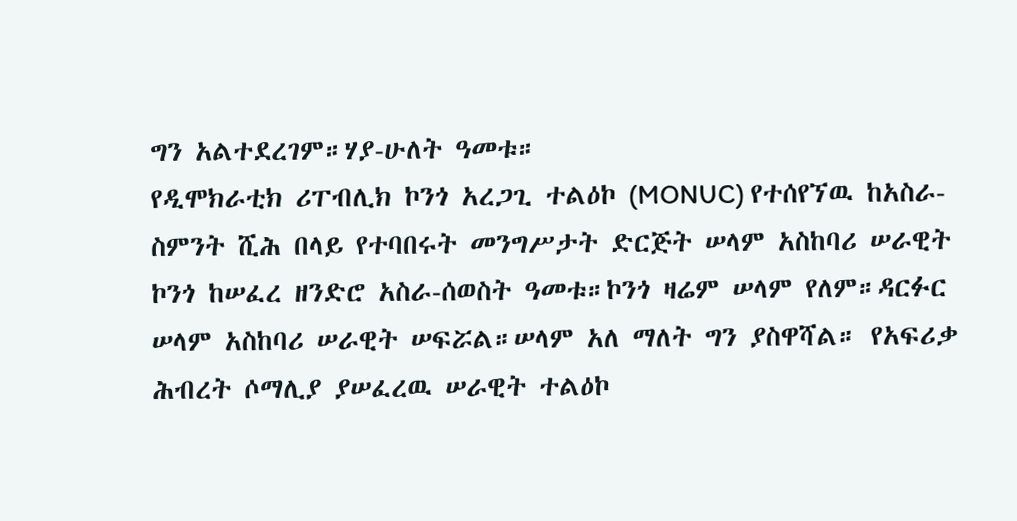ግን አልተደረገም።ሃያ-ሁለት ዓመቱ።
የዲሞክራቲክ ሪፐብሊክ ኮንጎ አረጋጊ ተልዕኮ (MONUC) የተሰየኘዉ ከአስራ-ስምንት ሺሕ በላይ የተባበሩት መንግሥታት ድርጅት ሠላም አስከባሪ ሠራዊት ኮንጎ ከሠፈረ ዘንድሮ አስራ-ሰወስት ዓመቱ።ኮንጎ ዛሬም ሠላም የለም።ዳርፉር ሠላም አስከባሪ ሠራዊት ሠፍሯል።ሠላም አለ ማለት ግን ያስዋሻል። የአፍሪቃ ሕብረት ሶማሊያ ያሠፈረዉ ሠራዊት ተልዕኮ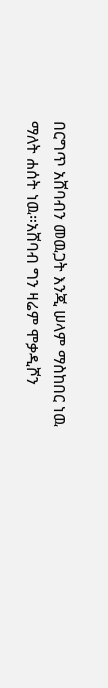በርግጥ አሸባብን መዉጋት እንጂ ሠላም ማስከበር ነዉ ማለት ሐሰት ነዉ።አሸባብ ግን ዛሬም ሞቃዲሾን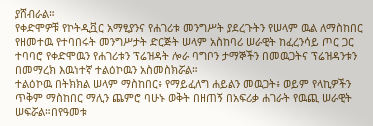ያሸብራል።
የቀድሞዎቹ የኮትዲቯር አማፂያንና የሐገሪቱ መንግሥት ያደረጉትን የሠላም ዉል ለማስከበር የዘመተዉ የተባበሩት መንግሥታት ድርጅት ሠላም አስከባሪ ሠራዊት ከፈረንሳይ ጦር ጋር ተባባሮ የቀድሞዉን የሐገሪቱን ፕሬዝዳት ሎራ ባግቦን ታማኞችን በመዉጋትና ፕሬዝዳንቱን በመማረክ እዉነተኛ ተልዕኮዉን አስመስክሯል።
ተልዕኮዉ በትክክል ሠላም ማስከበር፥ የማይፈለግ ሐይልን መዉጋት፥ ወይም የላኪዎችን ጥቅም ማስከበር ማሊን ጨምሮ ባሁኑ ወቅት በዘጠኝ በአፍሪቃ ሐገራት የዉጪ ሠራዊት ሠፍሯል።በየዓመቱ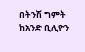በትንሽ ግምት ከአንድ ቢሊዮን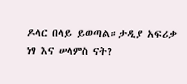ዶላር በላይ ይወጣል።ታዲያ አፍሪቃ ነፃ እና ሠላምስ ናት?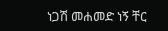ነጋሽ መሐመድ ነኝ ቸር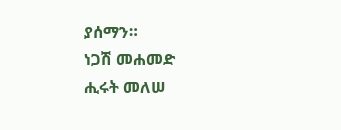ያሰማን።
ነጋሽ መሐመድ
ሒሩት መለሠ